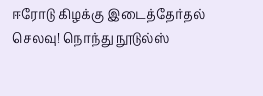ஈரோடு கிழக்கு இடைத்தேர்தல் செலவு! நொந்து நூடுல்ஸ்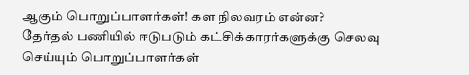ஆகும் பொறுப்பாளர்கள்! கள நிலவரம் என்ன?
தேர்தல் பணியில் ஈடுபடும் கட்சிக்காரர்களுக்கு செலவு செய்யும் பொறுப்பாளர்கள்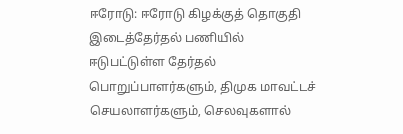ஈரோடு: ஈரோடு கிழக்குத் தொகுதி இடைத்தேர்தல் பணியில் ஈடுபட்டுள்ள தேர்தல் பொறுப்பாளர்களும், திமுக மாவட்டச் செயலாளர்களும், செலவுகளால்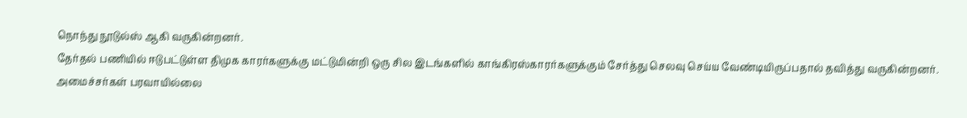நொந்து நூடுல்ஸ் ஆகி வருகின்றனர்.
தேர்தல் பணியில் ஈடுபட்டுள்ள திமுக காரர்களுக்கு மட்டுமின்றி ஒரு சில இடங்களில் காங்கிரஸ்காரர்களுக்கும் சேர்த்து செலவு செய்ய வேண்டியிருப்பதால் தவித்து வருகின்றனர்.
அமைச்சர்கள் பரவாயில்லை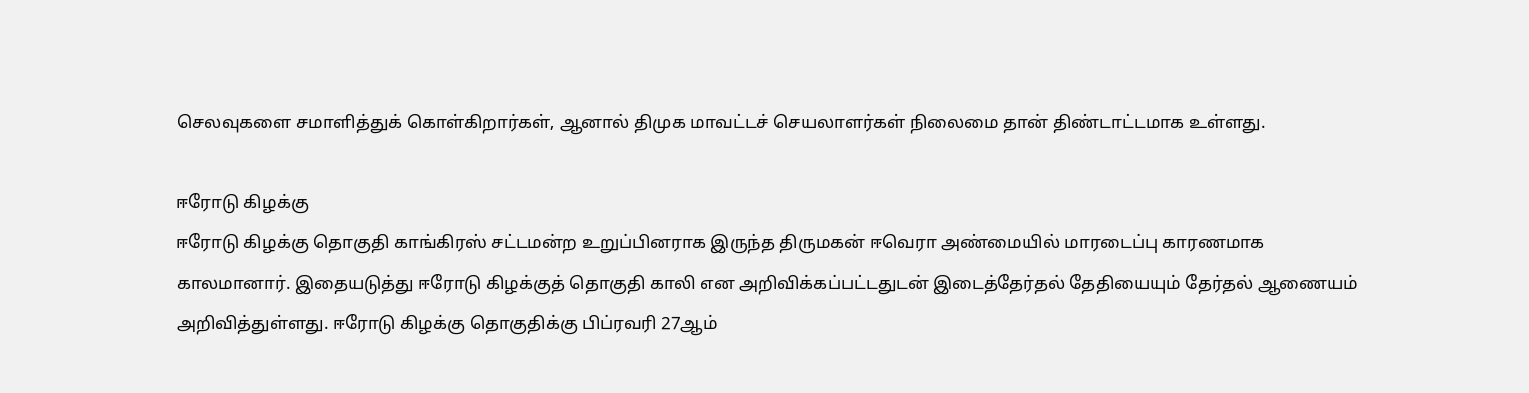செலவுகளை சமாளித்துக் கொள்கிறார்கள், ஆனால் திமுக மாவட்டச் செயலாளர்கள் நிலைமை தான் திண்டாட்டமாக உள்ளது.

ஈரோடு கிழக்கு
ஈரோடு கிழக்கு தொகுதி காங்கிரஸ் சட்டமன்ற உறுப்பினராக இருந்த திருமகன் ஈவெரா அண்மையில் மாரடைப்பு காரணமாக காலமானார். இதையடுத்து ஈரோடு கிழக்குத் தொகுதி காலி என அறிவிக்கப்பட்டதுடன் இடைத்தேர்தல் தேதியையும் தேர்தல் ஆணையம் அறிவித்துள்ளது. ஈரோடு கிழக்கு தொகுதிக்கு பிப்ரவரி 27ஆம்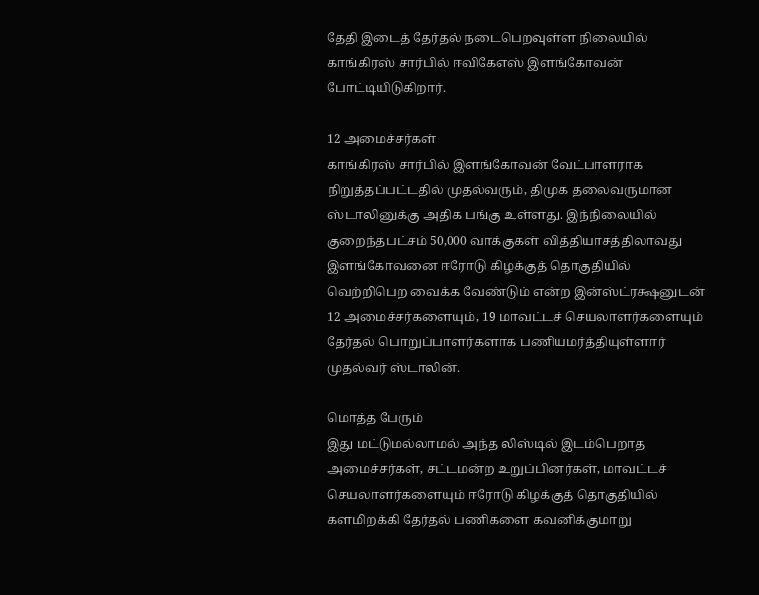தேதி இடைத் தேர்தல் நடைபெறவுள்ள நிலையில் காங்கிரஸ் சார்பில் ஈவிகேஎஸ் இளங்கோவன் போட்டியிடுகிறார்.

12 அமைச்சர்கள்
காங்கிரஸ் சார்பில் இளங்கோவன் வேட்பாளராக நிறுத்தப்பட்டதில் முதல்வரும், திமுக தலைவருமான ஸ்டாலினுக்கு அதிக பங்கு உள்ளது. இந்நிலையில் குறைந்தபட்சம் 50,000 வாக்குகள் வித்தியாசத்திலாவது இளங்கோவனை ஈரோடு கிழக்குத் தொகுதியில் வெற்றிபெற வைக்க வேண்டும் என்ற இன்ஸ்ட்ரக்ஷனுடன் 12 அமைச்சர்களையும், 19 மாவட்டச் செயலாளர்களையும் தேர்தல் பொறுப்பாளர்களாக பணியமர்த்தியுள்ளார் முதல்வர் ஸ்டாலின்.

மொத்த பேரும்
இது மட்டுமல்லாமல் அந்த லிஸ்டில் இடம்பெறாத அமைச்சர்கள், சட்டமன்ற உறுப்பினர்கள், மாவட்டச் செயலாளர்களையும் ஈரோடு கிழக்குத் தொகுதியில் களமிறக்கி தேர்தல் பணிகளை கவனிக்குமாறு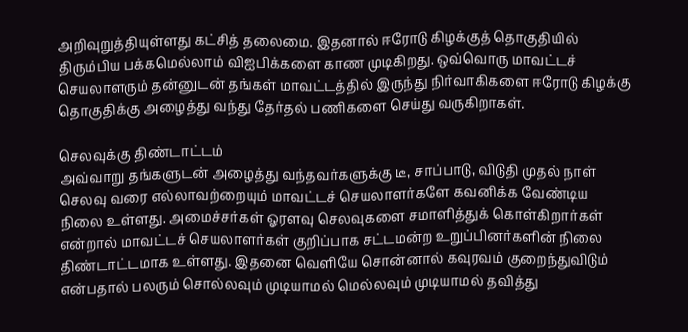அறிவுறுத்தியுள்ளது கட்சித் தலைமை. இதனால் ஈரோடு கிழக்குத் தொகுதியில் திரும்பிய பக்கமெல்லாம் விஐபிக்களை காண முடிகிறது. ஒவ்வொரு மாவட்டச் செயலாளரும் தன்னுடன் தங்கள் மாவட்டத்தில் இருந்து நிர்வாகிகளை ஈரோடு கிழக்கு தொகுதிக்கு அழைத்து வந்து தேர்தல் பணிகளை செய்து வருகிறாகள்.

செலவுக்கு திண்டாட்டம்
அவ்வாறு தங்களுடன் அழைத்து வந்தவர்களுக்கு டீ, சாப்பாடு, விடுதி முதல் நாள் செலவு வரை எல்லாவற்றையும் மாவட்டச் செயலாளர்களே கவனிக்க வேண்டிய நிலை உள்ளது. அமைச்சர்கள் ஓரளவு செலவுகளை சமாளித்துக் கொள்கிறார்கள் என்றால் மாவட்டச் செயலாளர்கள் குறிப்பாக சட்டமன்ற உறுப்பினர்களின் நிலை திண்டாட்டமாக உள்ளது. இதனை வெளியே சொன்னால் கவுரவம் குறைந்துவிடும் என்பதால் பலரும் சொல்லவும் முடியாமல் மெல்லவும் முடியாமல் தவித்து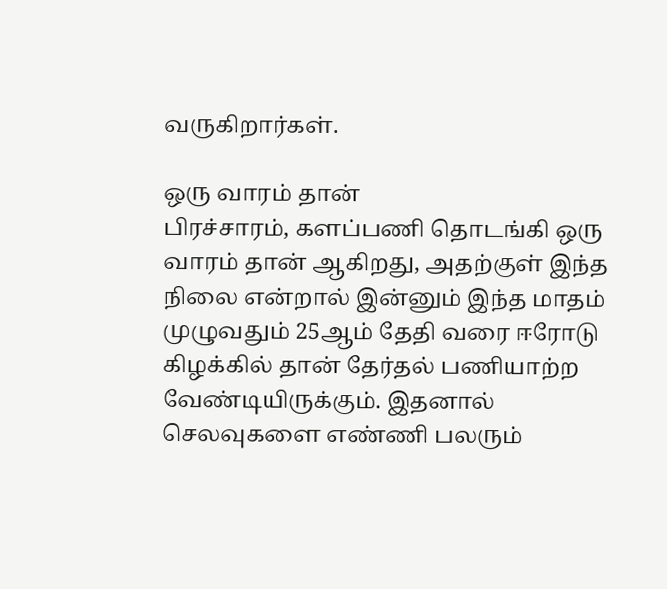வருகிறார்கள்.

ஒரு வாரம் தான்
பிரச்சாரம், களப்பணி தொடங்கி ஒரு வாரம் தான் ஆகிறது, அதற்குள் இந்த நிலை என்றால் இன்னும் இந்த மாதம் முழுவதும் 25ஆம் தேதி வரை ஈரோடு கிழக்கில் தான் தேர்தல் பணியாற்ற வேண்டியிருக்கும். இதனால் செலவுகளை எண்ணி பலரும்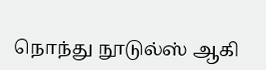நொந்து நூடுல்ஸ் ஆகி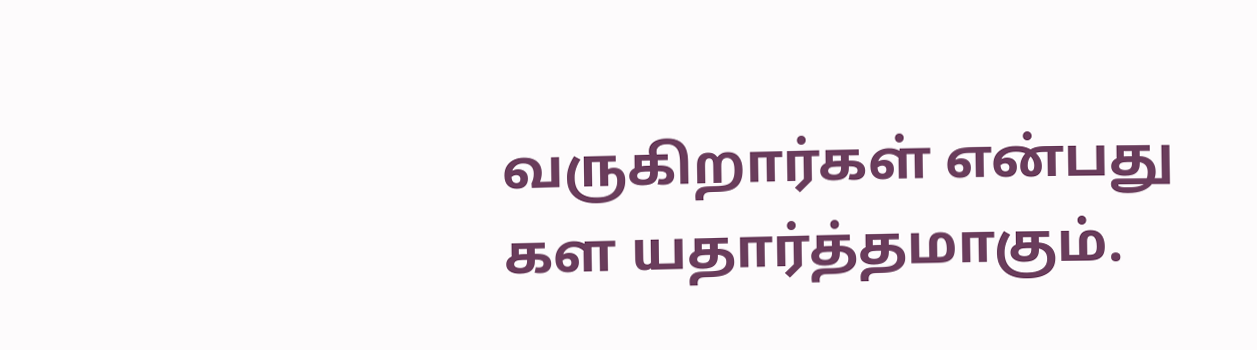வருகிறார்கள் என்பது கள யதார்த்தமாகும்.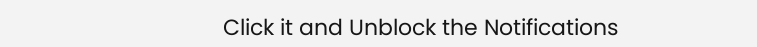Click it and Unblock the Notifications